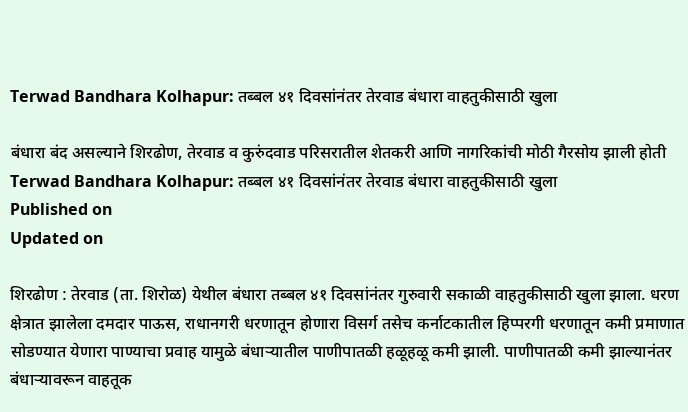Terwad Bandhara Kolhapur: तब्बल ४१ दिवसांनंतर तेरवाड बंधारा वाहतुकीसाठी खुला

बंधारा बंद असल्याने शिरढोण, तेरवाड व कुरुंदवाड परिसरातील शेतकरी आणि नागरिकांची मोठी गैरसोय झाली होती
Terwad Bandhara Kolhapur: तब्बल ४१ दिवसांनंतर तेरवाड बंधारा वाहतुकीसाठी खुला
Published on
Updated on

शिरढोण : तेरवाड (ता. शिरोळ) येथील बंधारा तब्बल ४१ दिवसांनंतर गुरुवारी सकाळी वाहतुकीसाठी खुला झाला. धरण क्षेत्रात झालेला दमदार पाऊस, राधानगरी धरणातून होणारा विसर्ग तसेच कर्नाटकातील हिप्परगी धरणातून कमी प्रमाणात सोडण्यात येणारा पाण्याचा प्रवाह यामुळे बंधाऱ्यातील पाणीपातळी हळूहळू कमी झाली. पाणीपातळी कमी झाल्यानंतर बंधाऱ्यावरून वाहतूक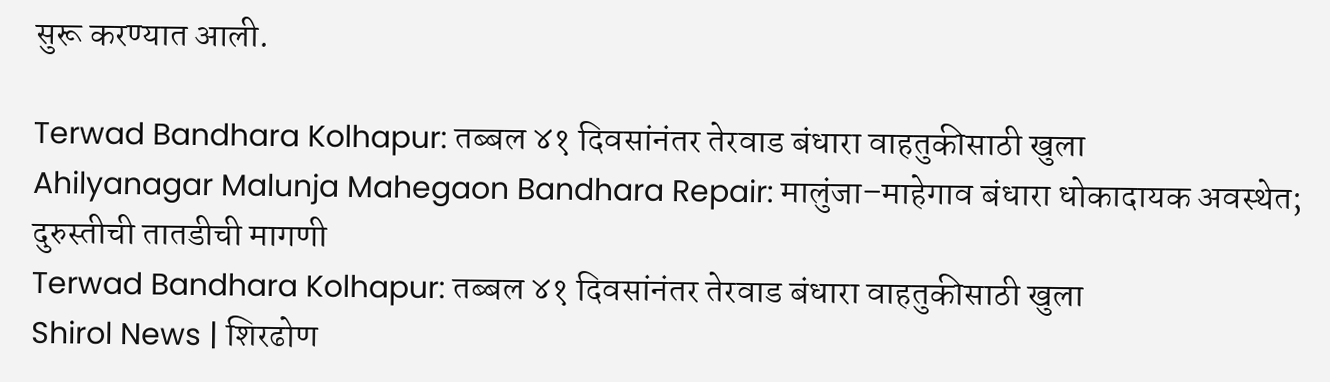सुरू करण्यात आली.

Terwad Bandhara Kolhapur: तब्बल ४१ दिवसांनंतर तेरवाड बंधारा वाहतुकीसाठी खुला
Ahilyanagar Malunja Mahegaon Bandhara Repair: मालुंजा–माहेगाव बंधारा धोकादायक अवस्थेत; दुरुस्तीची तातडीची मागणी
Terwad Bandhara Kolhapur: तब्बल ४१ दिवसांनंतर तेरवाड बंधारा वाहतुकीसाठी खुला
Shirol News | शिरढोण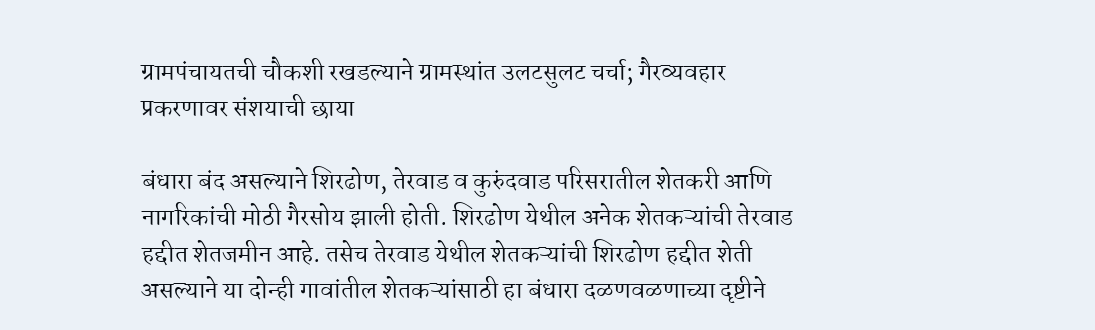ग्रामपंचायतची चौकशी रखडल्याने ग्रामस्थांत उलटसुलट चर्चा; गैरव्यवहार प्रकरणावर संशयाची छाया

बंधारा बंद असल्याने शिरढोण, तेरवाड व कुरुंदवाड परिसरातील शेतकरी आणि नागरिकांची मोठी गैरसोय झाली होती. शिरढोण येथील अनेक शेतकऱ्यांची तेरवाड हद्दीत शेतजमीन आहे. तसेच तेरवाड येथील शेतकऱ्यांची शिरढोण हद्दीत शेती असल्याने या दोन्ही गावांतील शेतकऱ्यांसाठी हा बंधारा दळणवळणाच्या दृष्टीने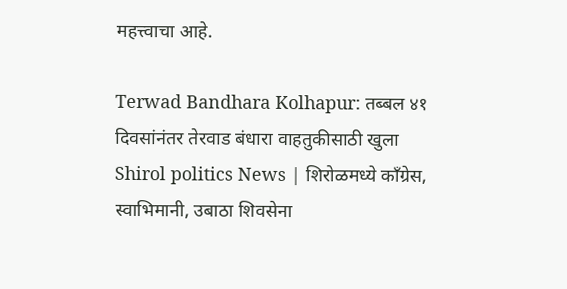महत्त्वाचा आहे.

Terwad Bandhara Kolhapur: तब्बल ४१ दिवसांनंतर तेरवाड बंधारा वाहतुकीसाठी खुला
Shirol politics News | शिरोळमध्ये काँग्रेस, स्वाभिमानी, उबाठा शिवसेना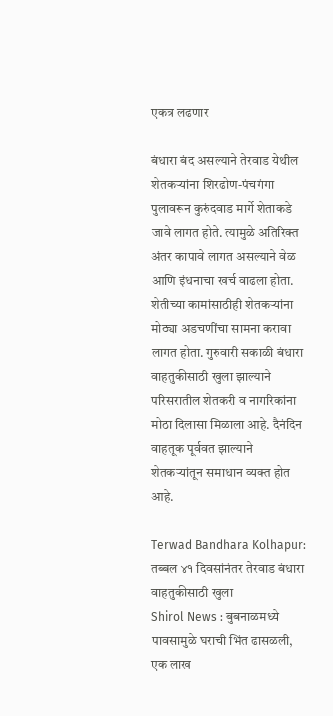एकत्र लढणार

बंधारा बंद असल्याने तेरवाड येथील शेतकऱ्यांना शिरढोण-पंचगंगा पुलावरून कुरुंदवाड मार्गे शेताकडे जावे लागत होते. त्यामुळे अतिरिक्त अंतर कापावे लागत असल्याने वेळ आणि इंधनाचा खर्च वाढला होता. शेतीच्या कामांसाठीही शेतकऱ्यांना मोठ्या अडचणींचा सामना करावा लागत होता. गुरुवारी सकाळी बंधारा वाहतुकीसाठी खुला झाल्याने परिसरातील शेतकरी व नागरिकांना मोठा दिलासा मिळाला आहे. दैनंदिन वाहतूक पूर्ववत झाल्याने शेतकऱ्यांतून समाधान व्यक्त होत आहे.

Terwad Bandhara Kolhapur: तब्बल ४१ दिवसांनंतर तेरवाड बंधारा वाहतुकीसाठी खुला
Shirol News : बुबनाळमध्ये पावसामुळे घराची भिंत ढासळली, एक लाख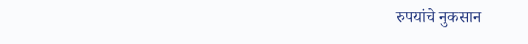रुपयांचे नुकसान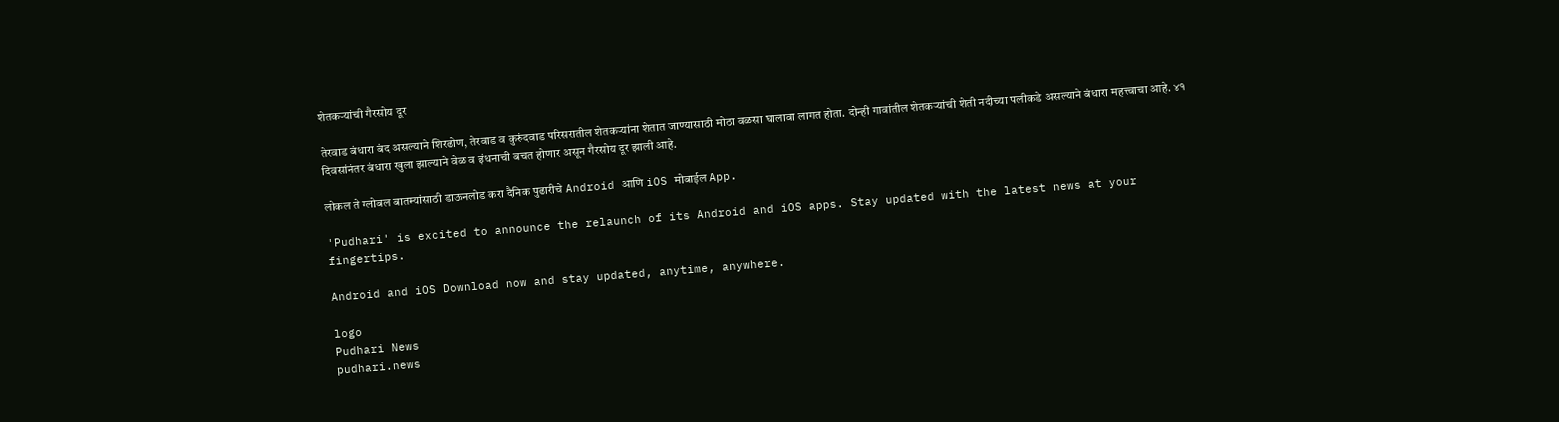शेतकऱ्यांची गैरसोय दूर

तेरवाड बंधारा बंद असल्याने शिरढोण, तेरवाड व कुरुंदवाड परिसरातील शेतकऱ्यांना शेतात जाण्यासाठी मोठा वळसा घालावा लागत होता. दोन्ही गावांतील शेतकऱ्यांची शेती नदीच्या पलीकडे असल्याने बंधारा महत्त्वाचा आहे. ४१ दिवसांनंतर बंधारा खुला झाल्याने वेळ व इंधनाची बचत होणार असून गैरसोय दूर झाली आहे.

लोकल ते ग्लोबल बातम्यांसाठी डाऊनलोड करा दैनिक पुढारीचे Android आणि iOS मोबाईल App.

'Pudhari' is excited to announce the relaunch of its Android and iOS apps. Stay updated with the latest news at your fingertips.

Android and iOS Download now and stay updated, anytime, anywhere.

logo
Pudhari News
pudhari.news